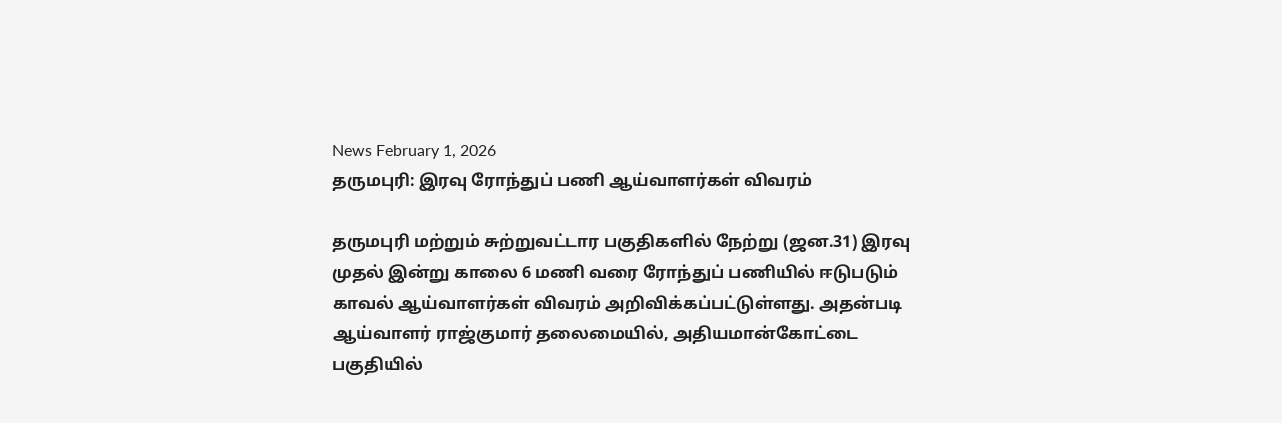News February 1, 2026
தருமபுரி: இரவு ரோந்துப் பணி ஆய்வாளர்கள் விவரம்

தருமபுரி மற்றும் சுற்றுவட்டார பகுதிகளில் நேற்று (ஜன.31) இரவு முதல் இன்று காலை 6 மணி வரை ரோந்துப் பணியில் ஈடுபடும் காவல் ஆய்வாளர்கள் விவரம் அறிவிக்கப்பட்டுள்ளது. அதன்படி ஆய்வாளர் ராஜ்குமார் தலைமையில், அதியமான்கோட்டை பகுதியில்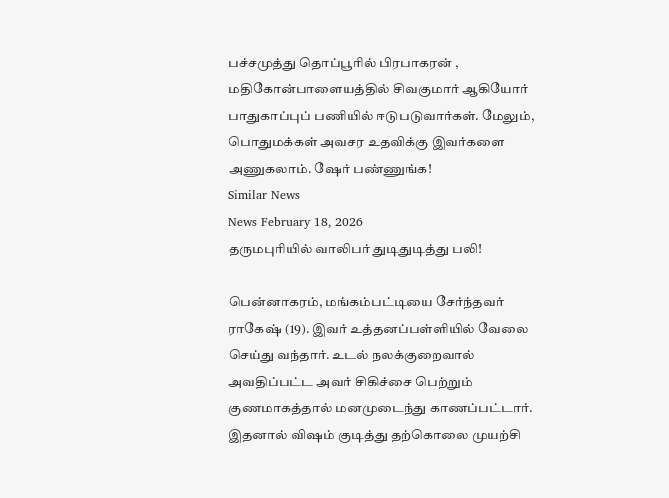பச்சமுத்து தொப்பூரில் பிரபாகரன் , மதிகோன்பாளையத்தில் சிவகுமார் ஆகியோர் பாதுகாப்புப் பணியில் ஈடுபடுவார்கள். மேலும், பொதுமக்கள் அவசர உதவிக்கு இவர்களை அணுகலாம். ஷேர் பண்ணுங்க!
Similar News
News February 18, 2026
தருமபுரியில் வாலிபர் துடிதுடித்து பலி!

பென்னாகரம், மங்கம்பட்டியை சேர்ந்தவர் ராகேஷ் (19). இவர் உத்தனப்பள்ளியில் வேலை செய்து வந்தார். உடல் நலக்குறைவால் அவதிப்பட்ட அவர் சிகிச்சை பெற்றும் குணமாகத்தால் மனமுடைந்து காணப்பட்டார். இதனால் விஷம் குடித்து தற்கொலை முயற்சி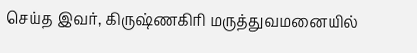செய்த இவர், கிருஷ்ணகிரி மருத்துவமனையில்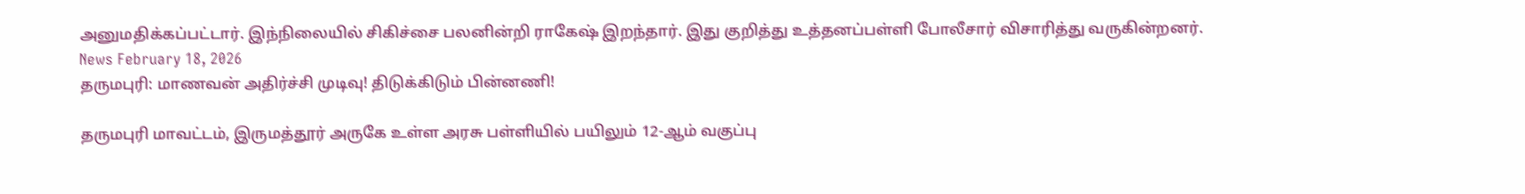அனுமதிக்கப்பட்டார். இந்நிலையில் சிகிச்சை பலனின்றி ராகேஷ் இறந்தார். இது குறித்து உத்தனப்பள்ளி போலீசார் விசாரித்து வருகின்றனர்.
News February 18, 2026
தருமபுரி: மாணவன் அதிர்ச்சி முடிவு! திடுக்கிடும் பின்னணி!

தருமபுரி மாவட்டம், இருமத்தூர் அருகே உள்ள அரசு பள்ளியில் பயிலும் 12-ஆம் வகுப்பு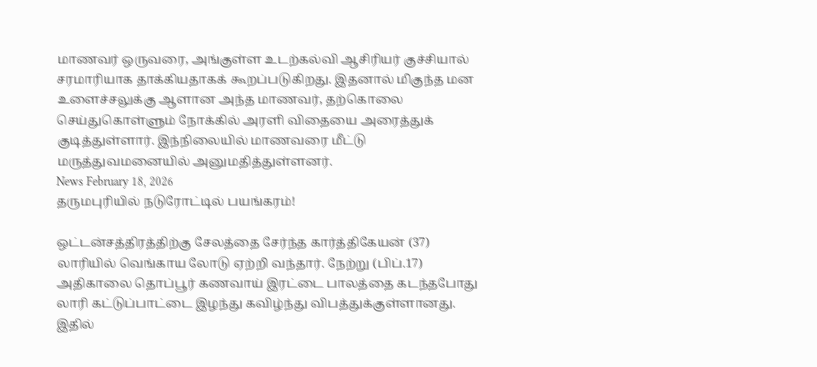மாணவர் ஒருவரை, அங்குள்ள உடற்கல்வி ஆசிரியர் குச்சியால் சரமாரியாக தாக்கியதாகக் கூறப்படுகிறது. இதனால் மிகுந்த மன உளைச்சலுக்கு ஆளான அந்த மாணவர், தற்கொலை செய்துகொள்ளும் நோக்கில் அரளி விதையை அரைத்துக் குடித்துள்ளார். இந்நிலையில் மாணவரை மீட்டு மருத்துவமனையில் அனுமதித்துள்ளனர்.
News February 18, 2026
தருமபுரியில் நடுரோட்டில் பயங்கரம்!

ஒட்டன்சத்திரத்திற்கு சேலத்தை சேர்ந்த கார்த்திகேயன் (37) லாரியில் வெங்காய லோடு ஏற்றி வந்தார். நேற்று (பிப்.17) அதிகாலை தொப்பூர் கணவாய் இரட்டை பாலத்தை கடந்தபோது லாரி கட்டுப்பாட்டை இழந்து கவிழ்ந்து விபத்துக்குள்ளானது. இதில்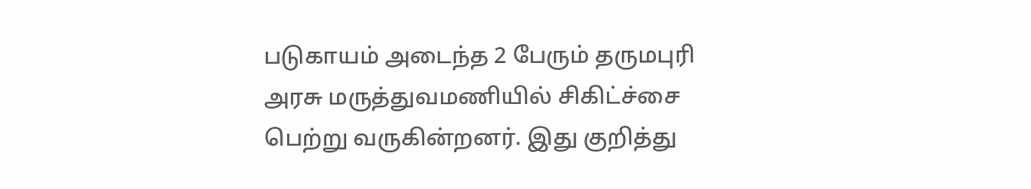படுகாயம் அடைந்த 2 பேரும் தருமபுரி அரசு மருத்துவமணியில் சிகிட்ச்சை பெற்று வருகின்றனர். இது குறித்து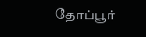தோப்பூர்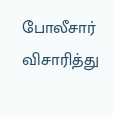போலீசார் விசாரித்து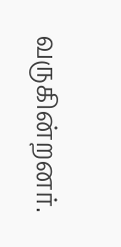வருகின்றனர்.